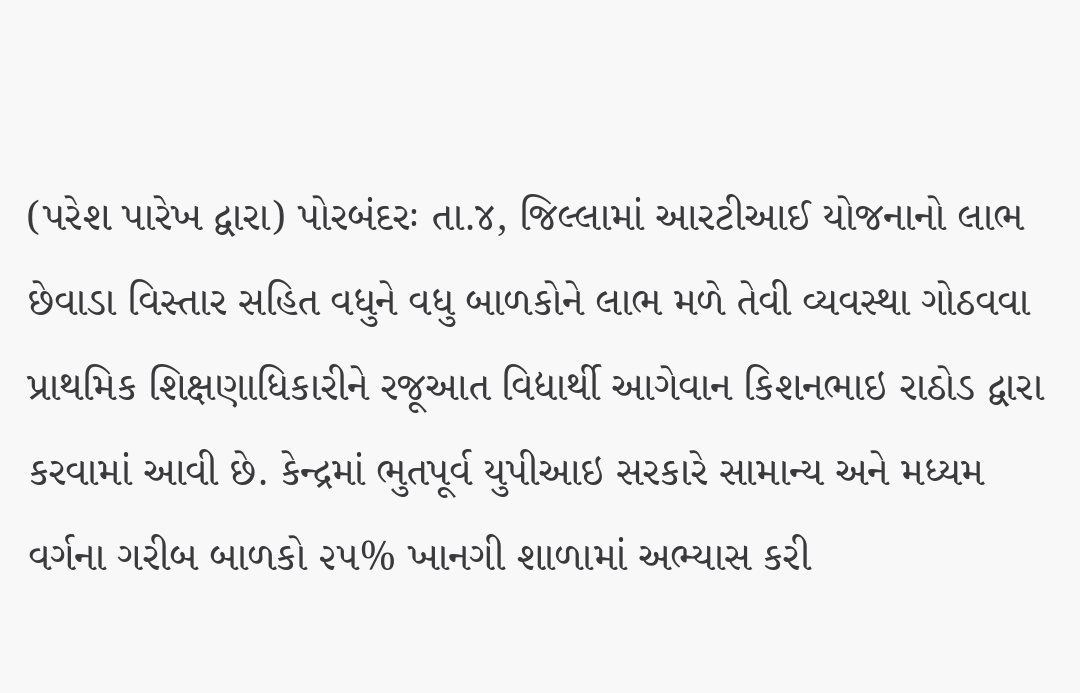(પરેશ પારેખ દ્વારા) પોરબંદરઃ તા.૪, જિલ્લામાં આરટીઆઈ યોજનાનો લાભ છેવાડા વિસ્તાર સહિત વધુને વધુ બાળકોને લાભ મળે તેવી વ્યવસ્થા ગોઠવવા પ્રાથમિક શિક્ષણાધિકારીને રજૂઆત વિદ્યાર્થી આગેવાન કિશનભાઇ રાઠોડ દ્વારા કરવામાં આવી છે. કેન્દ્રમાં ભુતપૂર્વ યુપીઆઇ સરકારે સામાન્ય અને મધ્યમ વર્ગના ગરીબ બાળકો ૨૫% ખાનગી શાળામાં અભ્યાસ કરી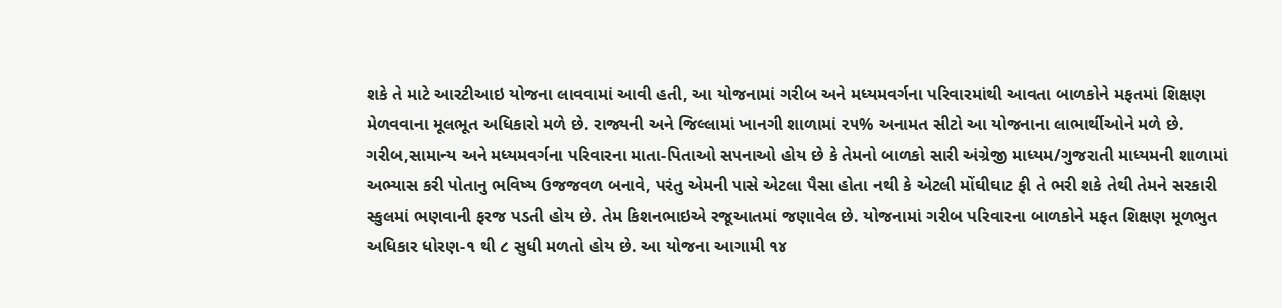શકે તે માટે આરટીઆઇ યોજના લાવવામાં આવી હતી, આ યોજનામાં ગરીબ અને મધ્યમવર્ગના પરિવારમાંથી આવતા બાળકોને મફતમાં શિક્ષણ મેળવવાના મૂલભૂત અધિકારો મળે છે. રાજ્યની અને જિલ્લામાં ખાનગી શાળામાં ૨૫% અનામત સીટો આ યોજનાના લાભાર્થીઓને મળે છે. ગરીબ,સામાન્ય અને મધ્યમવર્ગના પરિવારના માતા-પિતાઓ સપનાઓ હોય છે કે તેમનો બાળકો સારી અંગ્રેજી માધ્યમ/ગુજરાતી માધ્યમની શાળામાં અભ્યાસ કરી પોતાનુ ભવિષ્ય ઉજજવળ બનાવે, પરંતુ એમની પાસે એટલા પૈસા હોતા નથી કે એટલી મોંઘીઘાટ ફી તે ભરી શકે તેથી તેમને સરકારી સ્કુલમાં ભણવાની ફરજ પડતી હોય છે. તેમ કિશનભાઇએ રજૂઆતમાં જણાવેલ છે. યોજનામાં ગરીબ પરિવારના બાળકોને મફત શિક્ષણ મૂળભુત અધિકાર ધોરણ-૧ થી ૮ સુધી મળતો હોય છે. આ યોજના આગામી ૧૪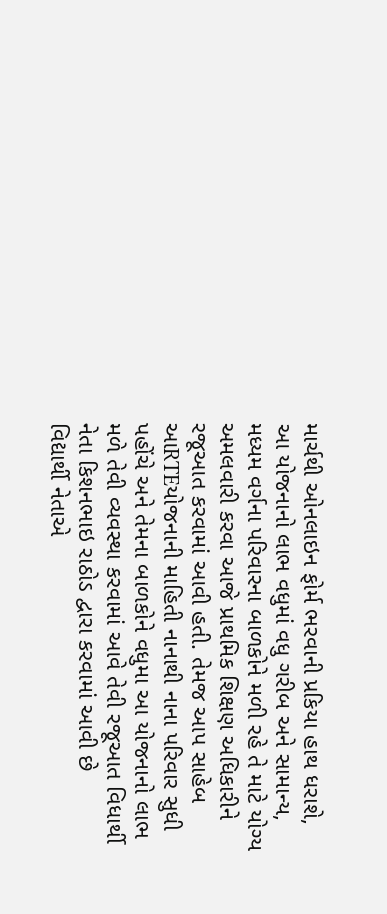માર્ચથી ઓનલાઇન ફોર્મ ભરવાની પ્રકિયા હાથ ધરાશે, આ યોજનાનો લાભ વધુમાં વધુ ગરીબ અને સામાન્ય, મધ્યમ વર્ગના પરિવારના બાળકોને મળી રહે તે માટે યોગ્ય અમલવારી કરવા આજે પ્રાથમિક શિક્ષણ અધિકારીને રજૂઆત કરવામાં આવી હતી. તેમજ આપ સાહેબ આRTEયોજનાની માહિતી નાનાથી નાના પરિવાર સુધી પહોંચે અને તેમના બાળકોને વધુમા આ યોજનાનો લાભ મળે તેવી વ્યવસ્થા કરવામાં આવે તેવી રજૂઆત વિધાર્થી નેતા કિશનભાઇ રાઠોડ દ્વારા કરવામાં આવી છે
વિદ્યાર્થી નેતાએ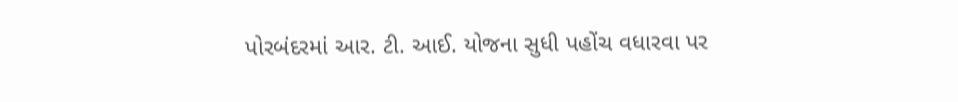પોરબંદરમાં આર. ટી. આઈ. યોજના સુધી પહોંચ વધારવા પર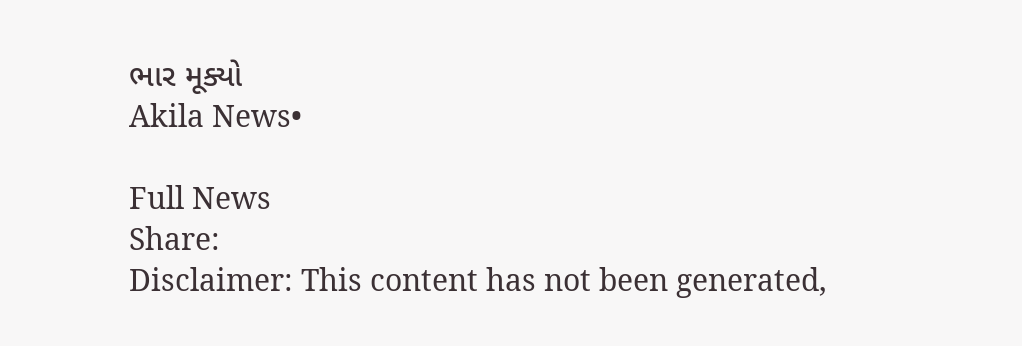ભાર મૂક્યો
Akila News•

Full News
Share:
Disclaimer: This content has not been generated,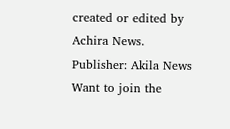created or edited by Achira News.
Publisher: Akila News
Want to join the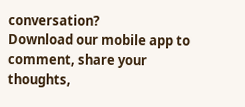conversation?
Download our mobile app to comment, share your thoughts,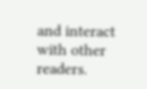and interact with other readers.